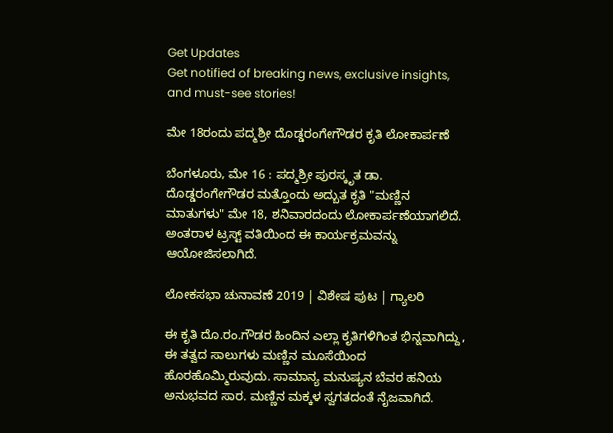Get Updates
Get notified of breaking news, exclusive insights, and must-see stories!

ಮೇ 18ರಂದು ಪದ್ಮಶ್ರೀ ದೊಡ್ಡರಂಗೇಗೌಡರ ಕೃತಿ ಲೋಕಾರ್ಪಣೆ

ಬೆಂಗಳೂರು, ಮೇ 16 : ಪದ್ಮಶ್ರೀ ಪುರಸ್ಕೃತ ಡಾ. ದೊಡ್ಡರಂಗೇಗೌಡರ ಮತ್ತೊಂದು ಅದ್ಬುತ ಕೃತಿ "ಮಣ್ಣಿನ ಮಾತುಗಳು" ಮೇ 18, ಶನಿವಾರದಂದು ಲೋಕಾರ್ಪಣೆಯಾಗಲಿದೆ. ಅಂತರಾಳ ಟ್ರಸ್ಟ್ ವತಿಯಿಂದ ಈ ಕಾರ್ಯಕ್ರಮವನ್ನು ಆಯೋಜಿಸಲಾಗಿದೆ.

ಲೋಕಸಭಾ ಚುನಾವಣೆ 2019 | ವಿಶೇಷ ಪುಟ | ಗ್ಯಾಲರಿ

ಈ ಕೃತಿ ದೊ.ರಂ.ಗೌಡರ ಹಿಂದಿನ ಎಲ್ಲಾ ಕೃತಿಗಳಿಗಿಂತ ಭಿನ್ನವಾಗಿದ್ದು, ಈ ತತ್ವದ ಸಾಲುಗಳು ಮಣ್ಣಿನ ಮೂಸೆಯಿಂದ ಹೊರಹೊಮ್ಮಿರುವುದು. ಸಾಮಾನ್ಯ ಮನುಷ್ಯನ ಬೆವರ ಹನಿಯ ಅನುಭವದ ಸಾರ. ಮಣ್ಣಿನ ಮಕ್ಕಳ ಸ್ವಗತದಂತೆ ನೈಜವಾಗಿದೆ.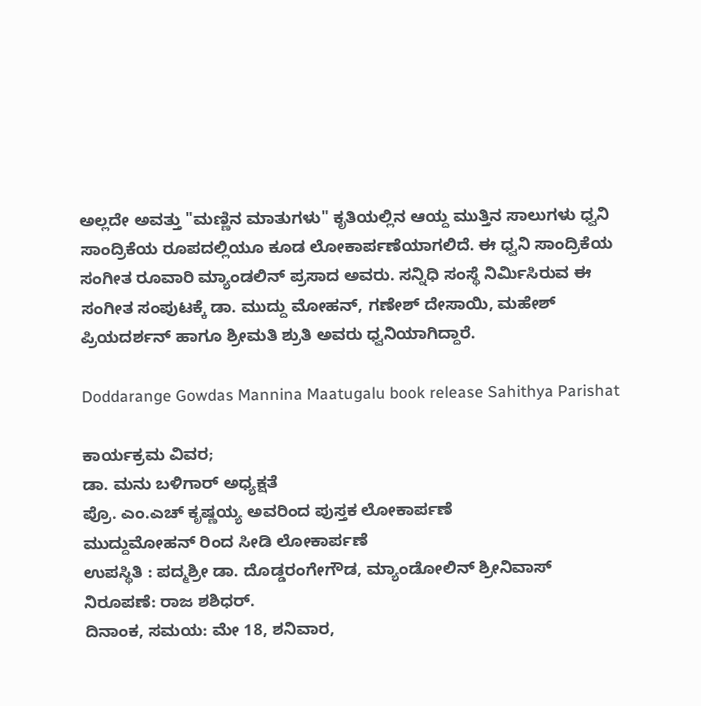ಅಲ್ಲದೇ ಅವತ್ತು "ಮಣ್ಣಿನ ಮಾತುಗಳು" ಕೃತಿಯಲ್ಲಿನ ಆಯ್ದ ಮುತ್ತಿನ ಸಾಲುಗಳು ಧ್ವನಿ ಸಾಂದ್ರಿಕೆಯ ರೂಪದಲ್ಲಿಯೂ ಕೂಡ ಲೋಕಾರ್ಪಣೆಯಾಗಲಿದೆ. ಈ ಧ್ವನಿ ಸಾಂದ್ರಿಕೆಯ ಸಂಗೀತ ರೂವಾರಿ ಮ್ಯಾಂಡಲಿನ್ ಪ್ರಸಾದ ಅವರು. ಸನ್ನಿಧಿ ಸಂಸ್ಥೆ ನಿರ್ಮಿಸಿರುವ ಈ ಸಂಗೀತ ಸಂಪುಟಕ್ಕೆ ಡಾ. ಮುದ್ದು ಮೋಹನ್, ಗಣೇಶ್ ದೇಸಾಯಿ, ಮಹೇಶ್ ಪ್ರಿಯದರ್ಶನ್ ಹಾಗೂ ಶ್ರೀಮತಿ ಶ್ರುತಿ ಅವರು ಧ್ವನಿಯಾಗಿದ್ದಾರೆ.

Doddarange Gowdas Mannina Maatugalu book release Sahithya Parishat

ಕಾರ್ಯಕ್ರಮ ವಿವರ;
ಡಾ. ಮನು ಬಳಿಗಾರ್ ಅಧ್ಯಕ್ಷತೆ
ಪ್ರೊ. ಎಂ.ಎಚ್ ಕೃಷ್ಣಯ್ಯ ಅವರಿಂದ ಪುಸ್ತಕ ಲೋಕಾರ್ಪಣೆ
ಮುದ್ದುಮೋಹನ್ ರಿಂದ ಸೀಡಿ ಲೋಕಾರ್ಪಣೆ
ಉಪಸ್ಥಿತಿ : ಪದ್ಮಶ್ರೀ ಡಾ. ದೊಡ್ಡರಂಗೇಗೌಡ, ಮ್ಯಾಂಡೋಲಿನ್ ಶ್ರೀನಿವಾಸ್
ನಿರೂಪಣೆ: ರಾಜ ಶಶಿಧರ್.
ದಿನಾಂಕ, ಸಮಯ: ಮೇ 18, ಶನಿವಾರ,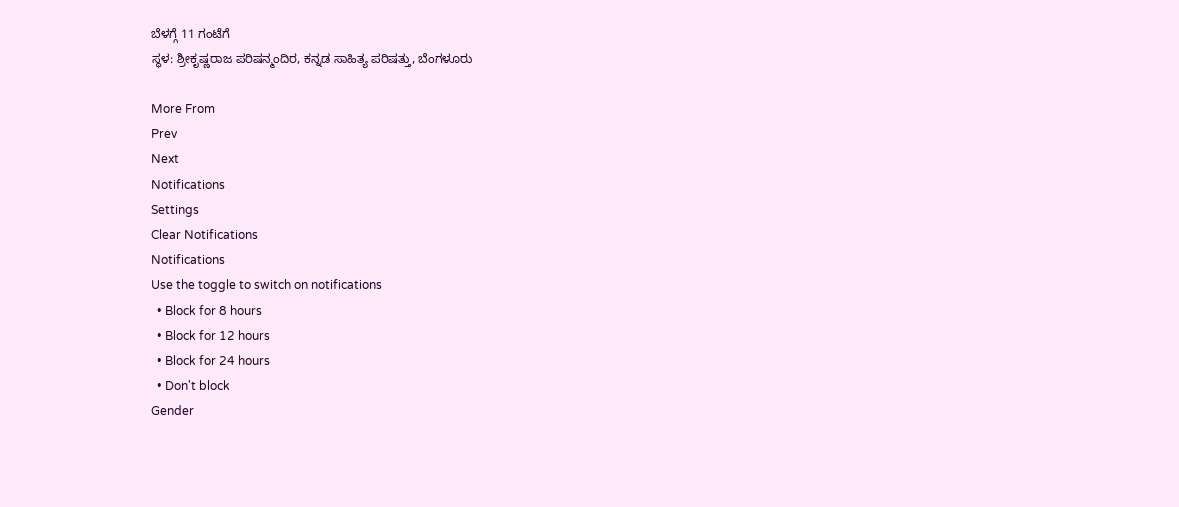ಬೆಳಗ್ಗೆ 11 ಗಂಟೆಗೆ
ಸ್ಥಳ: ಶ್ರೀಕೃಷ್ಣರಾಜ ಪರಿಷನ್ಮಂದಿರ, ಕನ್ನಡ ಸಾಹಿತ್ಯ ಪರಿಷತ್ತು, ಬೆಂಗಳೂರು

More From
Prev
Next
Notifications
Settings
Clear Notifications
Notifications
Use the toggle to switch on notifications
  • Block for 8 hours
  • Block for 12 hours
  • Block for 24 hours
  • Don't block
Gender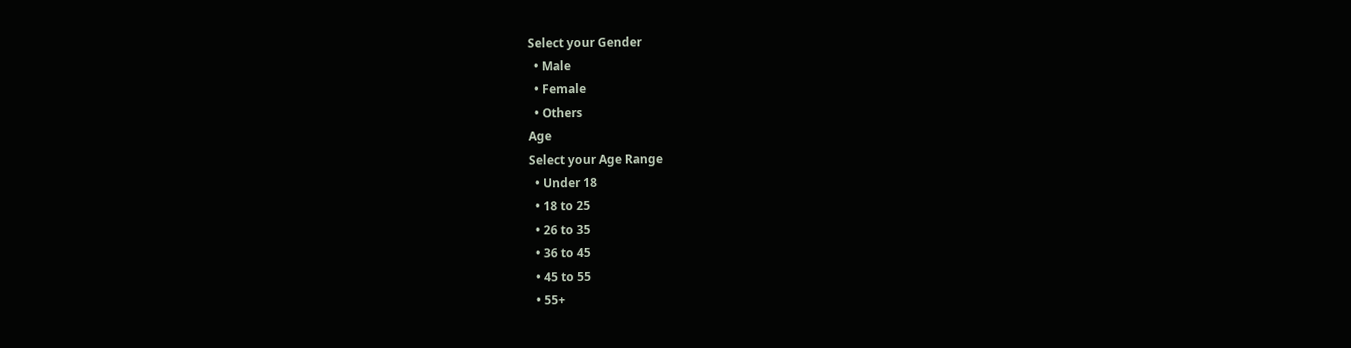Select your Gender
  • Male
  • Female
  • Others
Age
Select your Age Range
  • Under 18
  • 18 to 25
  • 26 to 35
  • 36 to 45
  • 45 to 55
  • 55+